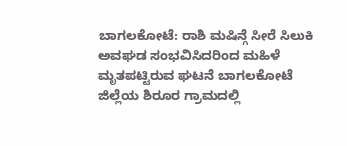ಬಾಗಲಕೋಟೆ: ರಾಶಿ ಮಷಿನ್ಗೆ ಸೀರೆ ಸಿಲುಕಿ ಅವಘಡ ಸಂಭವಿಸಿದರಿಂದ ಮಹಿಳೆ ಮೃತಪಟ್ಟಿರುವ ಘಟನೆ ಬಾಗಲಕೋಟೆ ಜಿಲ್ಲೆಯ ಶಿರೂರ ಗ್ರಾಮದಲ್ಲಿ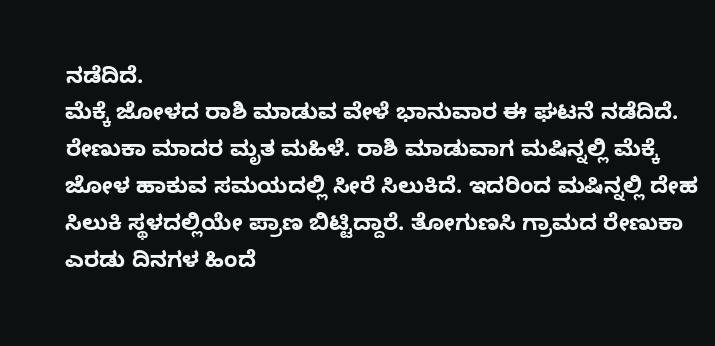ನಡೆದಿದೆ.
ಮೆಕ್ಕೆ ಜೋಳದ ರಾಶಿ ಮಾಡುವ ವೇಳೆ ಭಾನುವಾರ ಈ ಘಟನೆ ನಡೆದಿದೆ.
ರೇಣುಕಾ ಮಾದರ ಮೃತ ಮಹಿಳೆ. ರಾಶಿ ಮಾಡುವಾಗ ಮಷಿನ್ನಲ್ಲಿ ಮೆಕ್ಕೆ ಜೋಳ ಹಾಕುವ ಸಮಯದಲ್ಲಿ ಸೀರೆ ಸಿಲುಕಿದೆ. ಇದರಿಂದ ಮಷಿನ್ನಲ್ಲಿ ದೇಹ ಸಿಲುಕಿ ಸ್ಥಳದಲ್ಲಿಯೇ ಪ್ರಾಣ ಬಿಟ್ಟಿದ್ದಾರೆ. ತೋಗುಣಸಿ ಗ್ರಾಮದ ರೇಣುಕಾ ಎರಡು ದಿನಗಳ ಹಿಂದೆ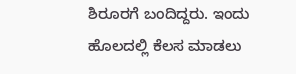ಶಿರೂರಗೆ ಬಂದಿದ್ದರು. ಇಂದು ಹೊಲದಲ್ಲಿ ಕೆಲಸ ಮಾಡಲು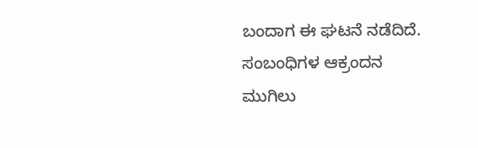ಬಂದಾಗ ಈ ಘಟನೆ ನಡೆದಿದೆ.
ಸಂಬಂಧಿಗಳ ಆಕ್ರಂದನ ಮುಗಿಲು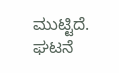ಮುಟ್ಟಿದೆ. ಘಟನೆ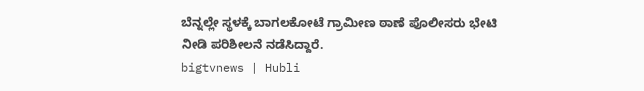ಬೆನ್ನಲ್ಲೇ ಸ್ಥಳಕ್ಕೆ ಬಾಗಲಕೋಟೆ ಗ್ರಾಮೀಣ ಠಾಣೆ ಪೊಲೀಸರು ಭೇಟಿ ನೀಡಿ ಪರಿಶೀಲನೆ ನಡೆಸಿದ್ದಾರೆ.
bigtvnews | Hubli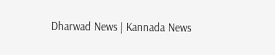Dharwad News | Kannada News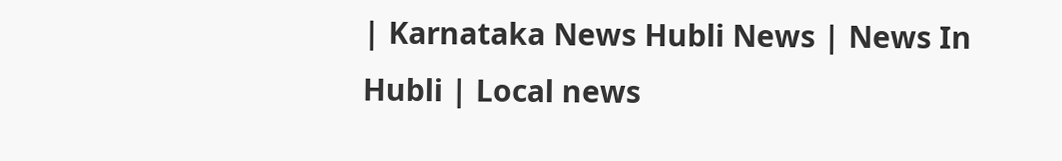| Karnataka News Hubli News | News In Hubli | Local news